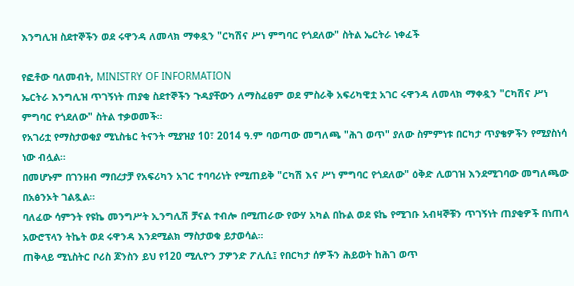እንግሊዝ ስደተኞችን ወደ ሩዋንዳ ለመላክ ማቀዷን "ርካሽና ሥነ ምግባር የጎደለው" ስትል ኤርትራ ነቀፈች

የፎቶው ባለመብት, MINISTRY OF INFORMATION
ኤርትራ እንግሊዝ ጥገኝነት ጠያቂ ስደተኞችን ጉዳያቸውን ለማስፈፀም ወደ ምስራቅ አፍሪካዊቷ አገር ሩዋንዳ ለመላክ ማቀዷን "ርካሽና ሥነ ምግባር የጎደለው" ስትል ተቃወመች።
የአገሪቷ የማስታወቂያ ሚኒስቴር ትናንት ሚያዝያ 10፣ 2014 ዓ.ም ባወጣው መግለጫ "ሕገ ወጥ" ያለው ስምምነቱ በርካታ ጥያቄዎችን የሚያስነሳ ነው ብሏል።
በመሆኑም በገንዘብ ማበረታቻ የአፍሪካን አገር ተባባሪነት የሚጠይቅ "ርካሽ እና ሥነ ምግባር የጎደለው" ዕቅድ ሊወገዝ እንደሚገባው መግለጫው በአፅንኦት ገልጿል።
ባለፈው ሳምንት የዩኬ መንግሥት ኢንግሊሽ ቻናል ተብሎ በሚጠራው የውሃ አካል በኩል ወደ ዩኬ የሚገቡ አብዛኞቹን ጥገኝነት ጠያቂዎች በነጠላ አውሮፕላን ትኬት ወደ ሩዋንዳ እንደሚልክ ማስታወቁ ይታወሳል።
ጠቅላይ ሚኒስትር ቦሪስ ጆንስን ይህ የ120 ሚሊዮን ፓዎንድ ፖሊሲ፤ የበርካታ ሰዎችን ሕይወት ከሕገ ወጥ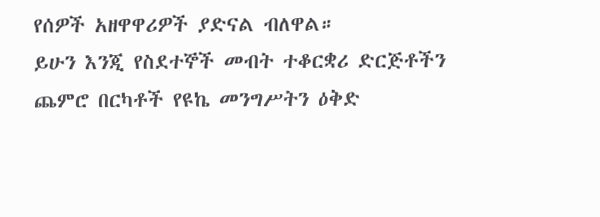የሰዎች አዘዋዋሪዎች ያድናል ብለዋል።
ይሁን እንጂ የስደተኞች መብት ተቆርቋሪ ድርጅቶችን ጨምሮ በርካቶች የዩኬ መንግሥትን ዕቅድ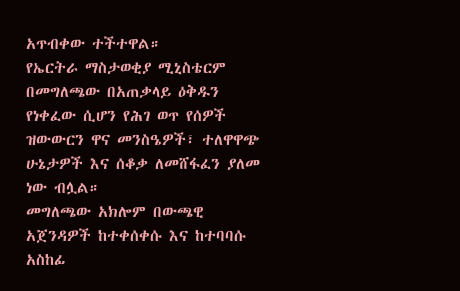አጥብቀው ተችተዋል።
የኤርትራ ማስታወቂያ ሚኒስቴርም በመግለጫው በአጠቃላይ ዕቅዱን የነቀፈው ሲሆን የሕገ ወጥ የሰዎች ዝውውርን ዋና መንስዔዎች፣ ተለዋዋጭ ሁኔታዎች እና ሰቆቃ ለመሸፋፈን ያለመ ነው ብሏል።
መግለጫው አክሎም በውጫዊ አጀንዳዎች ከተቀሰቀሱ እና ከተባባሱ አስከፊ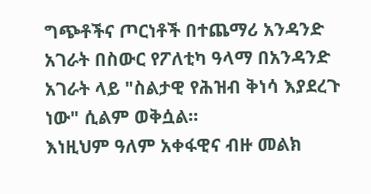ግጭቶችና ጦርነቶች በተጨማሪ አንዳንድ አገራት በስውር የፖለቲካ ዓላማ በአንዳንድ አገራት ላይ "ስልታዊ የሕዝብ ቅነሳ እያደረጉ ነው" ሲልም ወቅሷል።
እነዚህም ዓለም አቀፋዊና ብዙ መልክ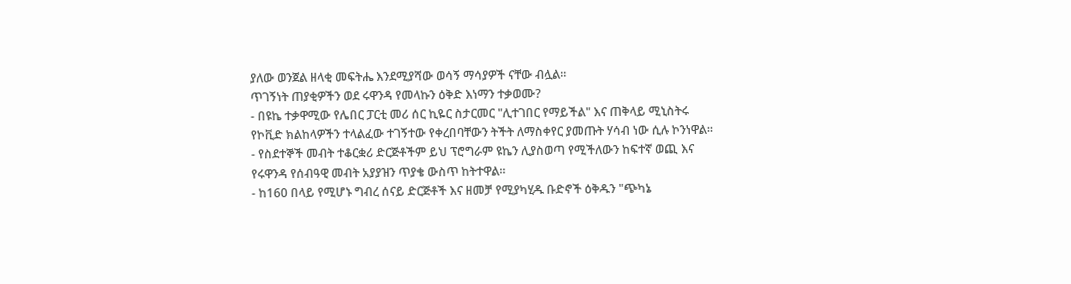ያለው ወንጀል ዘላቂ መፍትሔ እንደሚያሻው ወሳኝ ማሳያዎች ናቸው ብሏል።
ጥገኝነት ጠያቂዎችን ወደ ሩዋንዳ የመላኩን ዕቅድ እነማን ተቃወሙ?
- በዩኬ ተቃዋሚው የሌበር ፓርቲ መሪ ሰር ኪዬር ስታርመር "ሊተገበር የማይችል" እና ጠቅላይ ሚኒስትሩ የኮቪድ ክልከላዎችን ተላልፈው ተገኝተው የቀረበባቸውን ትችት ለማስቀየር ያመጡት ሃሳብ ነው ሲሉ ኮንነዋል።
- የስደተኞች መብት ተቆርቋሪ ድርጅቶችም ይህ ፕሮግራም ዩኬን ሊያስወጣ የሚችለውን ከፍተኛ ወጪ እና የሩዋንዳ የሰብዓዊ መብት አያያዝን ጥያቄ ውስጥ ከትተዋል።
- ከ160 በላይ የሚሆኑ ግብረ ሰናይ ድርጅቶች እና ዘመቻ የሚያካሂዱ ቡድኖች ዕቅዱን "ጭካኔ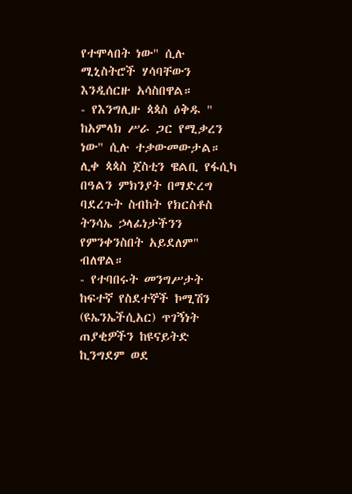የተሞላበት ነው" ሲሉ ሚኒስትሮች ሃሳባቸውን እንዲሰርዙ አሳስበዋል።
- የእንግሊዙ ጳጳስ ዕቅዱ " ከአምላክ ሥራ ጋር የሚቃረን ነው" ሲሉ ተቃውመውታል። ሊቀ ጳጳስ ጀስቲን ዌልቢ የፋሲካ በዓልን ምክንያት በማድረግ ባደረጉት ስብከት የክርስቶስ ትንሳኤ ኃላፊነታችንን የምንቀንስበት አይደለም" ብለዋል።
- የተባበሩት መንግሥታት ከፍተኛ የስደተኞች ኮሚሽን (ዩኤንኤችሲአር) ጥገኝነት ጠያቂዎችን ከዩናይትድ ኪንግደም ወደ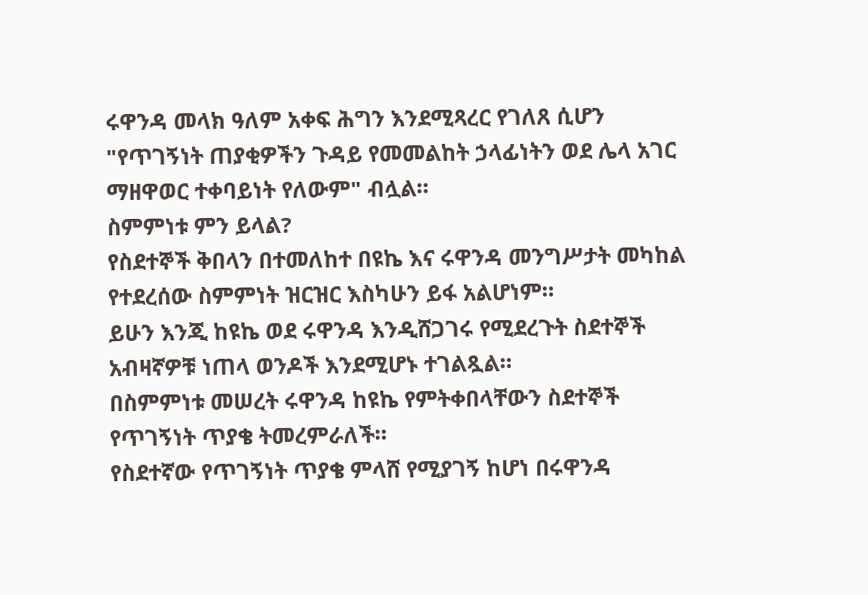ሩዋንዳ መላክ ዓለም አቀፍ ሕግን እንደሚጻረር የገለጸ ሲሆን "የጥገኝነት ጠያቂዎችን ጉዳይ የመመልከት ኃላፊነትን ወደ ሌላ አገር ማዘዋወር ተቀባይነት የለውም" ብሏል።
ስምምነቱ ምን ይላል?
የስደተኞች ቅበላን በተመለከተ በዩኬ እና ሩዋንዳ መንግሥታት መካከል የተደረሰው ስምምነት ዝርዝር እስካሁን ይፋ አልሆነም።
ይሁን እንጂ ከዩኬ ወደ ሩዋንዳ እንዲሸጋገሩ የሚደረጉት ስደተኞች አብዛኛዎቹ ነጠላ ወንዶች እንደሚሆኑ ተገልጿል።
በስምምነቱ መሠረት ሩዋንዳ ከዩኬ የምትቀበላቸውን ስደተኞች የጥገኝነት ጥያቄ ትመረምራለች።
የስደተኛው የጥገኝነት ጥያቄ ምላሸ የሚያገኝ ከሆነ በሩዋንዳ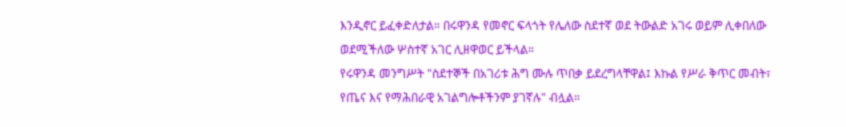እንዲኖር ይፈቀድለታል። በሩዋንዳ የመኖር ፍላጎት የሌለው ስደተኛ ወደ ትውልድ አገሩ ወይም ሊቀበለው ወደሚችለው ሦስተኛ አገር ሊዘዋወር ይችላል።
የሩዋንዳ መንግሥት "ስደተኞች በአገሪቱ ሕግ ሙሉ ጥበቃ ይደረግላቸዋል፤ እኩል የሥራ ቅጥር መብት፣ የጤና እና የማሕበራዊ አገልግሎቶችንም ያገኛሉ" ብሏል።